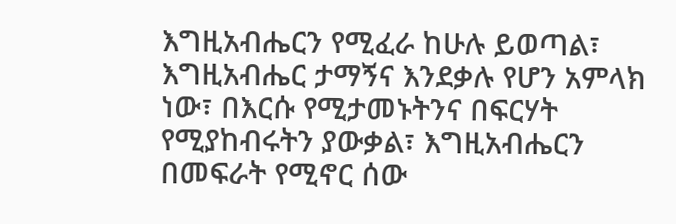እግዚአብሔርን የሚፈራ ከሁሉ ይወጣል፣ እግዚአብሔር ታማኝና እንደቃሉ የሆን አምላክ ነው፣ በእርሱ የሚታመኑትንና በፍርሃት የሚያከብሩትን ያውቃል፣ እግዚአብሔርን በመፍራት የሚኖር ሰው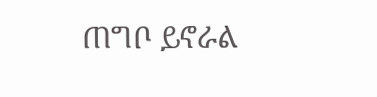ጠግቦ ይኖራል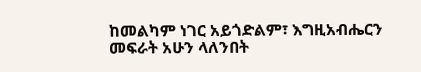ከመልካም ነገር አይጎድልም፣ እግዚአብሔርን መፍራት አሁን ላለንበት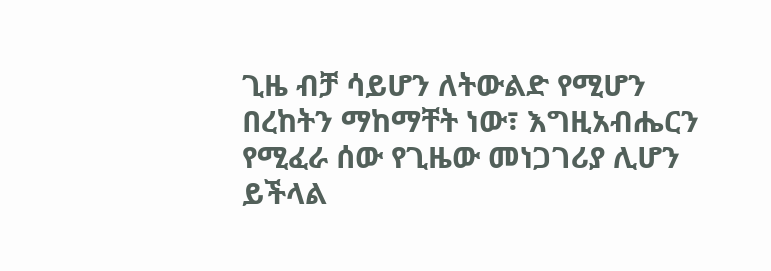ጊዜ ብቻ ሳይሆን ለትውልድ የሚሆን በረከትን ማከማቸት ነው፣ እግዚአብሔርን የሚፈራ ሰው የጊዜው መነጋገሪያ ሊሆን ይችላል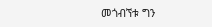መጎብኘቱ ግን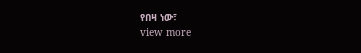የበዛ ነው፣
view more